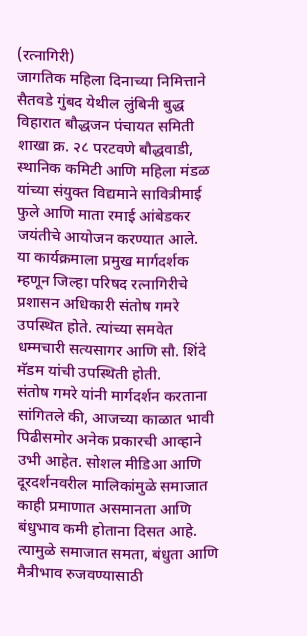(रत्नागिरी)
जागतिक महिला दिनाच्या निमित्ताने सैतवडे गुंबद येथील लुंबिनी बुद्ध विहारात बौद्धजन पंचायत समिती शाखा क्र. २८ परटवणे बौद्धवाडी, स्थानिक कमिटी आणि महिला मंडळ यांच्या संयुक्त विद्यमाने सावित्रीमाई फुले आणि माता रमाई आंबेडकर जयंतीचे आयोजन करण्यात आले.
या कार्यक्रमाला प्रमुख मार्गदर्शक म्हणून जिल्हा परिषद रत्नागिरीचे प्रशासन अधिकारी संतोष गमरे उपस्थित होते. त्यांच्या समवेत धम्मचारी सत्यसागर आणि सौ. शिंदे मॅडम यांची उपस्थिती होती.
संतोष गमरे यांनी मार्गदर्शन करताना सांगितले की, आजच्या काळात भावी पिढीसमोर अनेक प्रकारची आव्हाने उभी आहेत. सोशल मीडिआ आणि दूरदर्शनवरील मालिकांमुळे समाजात काही प्रमाणात असमानता आणि बंधुभाव कमी होताना दिसत आहे. त्यामुळे समाजात समता, बंधुता आणि मैत्रीभाव रुजवण्यासाठी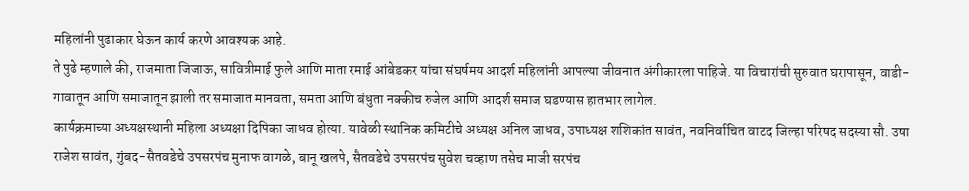महिलांनी पुढाकार घेऊन कार्य करणे आवश्यक आहे.
ते पुढे म्हणाले की, राजमाता जिजाऊ, सावित्रीमाई फुले आणि माता रमाई आंबेडकर यांचा संघर्षमय आदर्श महिलांनी आपल्या जीवनात अंगीकारला पाहिजे. या विचारांची सुरुवात घरापासून, वाडी-गावातून आणि समाजातून झाली तर समाजात मानवता, समता आणि बंधुता नक्कीच रुजेल आणि आदर्श समाज घडण्यास हातभार लागेल.
कार्यक्रमाच्या अध्यक्षस्थानी महिला अध्यक्षा दिपिका जाधव होत्या. यावेळी स्थानिक कमिटीचे अध्यक्ष अनिल जाधव, उपाध्यक्ष शशिकांत सावंत, नवनिर्वाचित वाटद जिल्हा परिषद सदस्या सौ. उषा राजेश सावंत, गुंबद-सैतवडेचे उपसरपंच मुनाफ वागळे, बानू खलपे, सैतवडेचे उपसरपंच सुवेश चव्हाण तसेच माजी सरपंच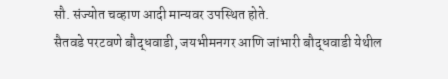सौ. संज्योत चव्हाण आदी मान्यवर उपस्थित होते.
सैतवडे परटवणे बौद्धवाडी, जयभीमनगर आणि जांभारी बौद्धवाडी येथील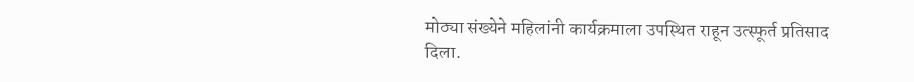मोठ्या संख्येने महिलांनी कार्यक्रमाला उपस्थित राहून उत्स्फूर्त प्रतिसाद दिला.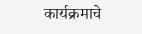कार्यक्रमाचे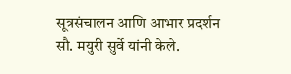सूत्रसंचालन आणि आभार प्रदर्शन सौ. मयुरी सुर्वे यांनी केले.